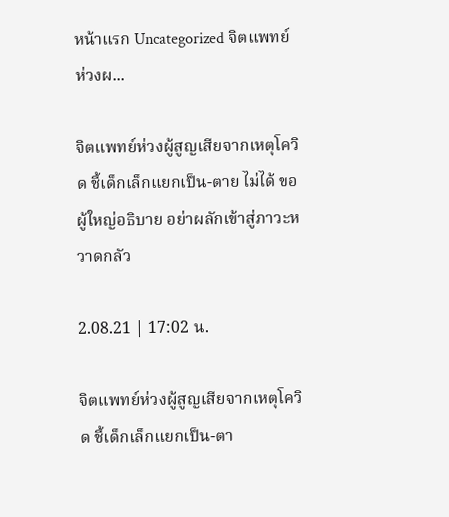หน้าแรก Uncategorized จิตแพทย์ห่วงผ...

จิตแพทย์ห่วงผู้สูญเสียจากเหตุโควิด ชี้เด็กเล็กแยกเป็น-ตาย ไม่ได้ ขอผู้ใหญ่อธิบาย อย่าผลักเข้าสู่ภาวะหวาดกลัว

2.08.21 | 17:02 น.

จิตแพทย์ห่วงผู้สูญเสียจากเหตุโควิด ชี้เด็กเล็กแยกเป็น-ตา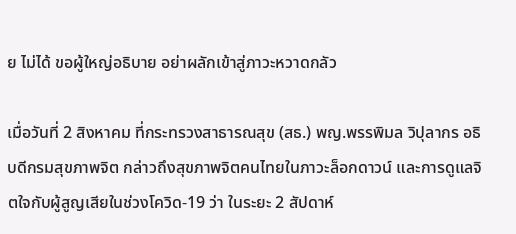ย ไม่ได้ ขอผู้ใหญ่อธิบาย อย่าผลักเข้าสู่ภาวะหวาดกลัว

เมื่อวันที่ 2 สิงหาคม ที่กระทรวงสาธารณสุข (สธ.) พญ.พรรพิมล วิปุลากร อธิบดีกรมสุขภาพจิต กล่าวถึงสุขภาพจิตคนไทยในภาวะล็อกดาวน์ และการดูแลจิตใจกับผู้สูญเสียในช่วงโควิด-19 ว่า ในระยะ 2 สัปดาห์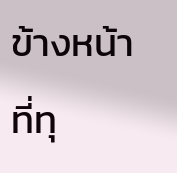ข้างหน้า ที่ทุ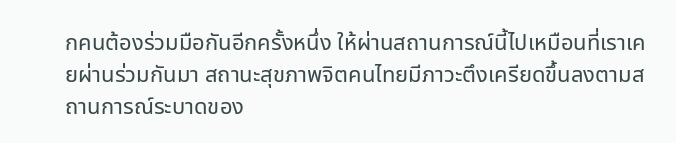กคนต้องร่วมมือกันอีกครั้งหนึ่ง ให้ผ่านสถานการณ์นี้ไปเหมือนที่เราเคยผ่านร่วมกันมา สถานะสุขภาพจิตคนไทยมีภาวะตึงเครียดขึ้นลงตามสถานการณ์ระบาดของ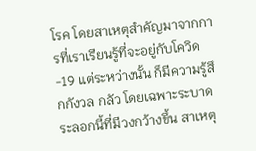โรค โดยสาเหตุสำคัญมาจากการที่เราเรียนรู้ที่จะอยู่กับโควิด-19 แต่ระหว่างนั้น ก็มีความรู้สึกกังวล กลัว โดยเฉพาะระบาดระลอกนี้ที่มีวงกว้างขึ้น สาเหตุ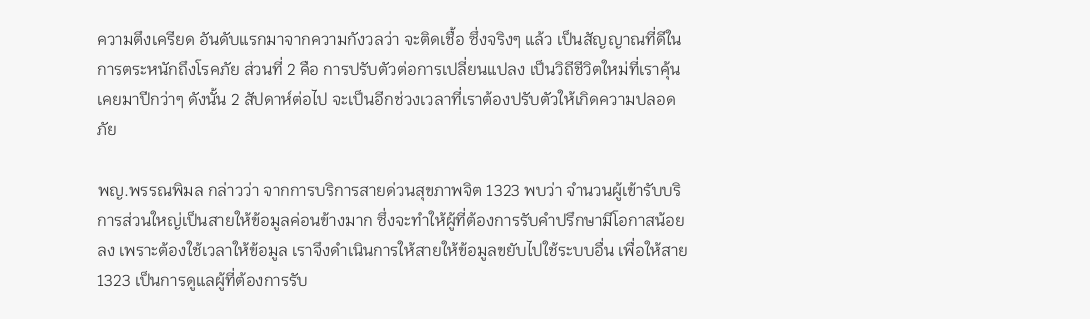ความตึงเครียด อันดับแรกมาจากความกังวลว่า จะติดเชื้อ ซึ่งจริงๆ แล้ว เป็นสัญญาณที่ดีในการตระหนักถึงโรคภัย ส่วนที่ 2 คือ การปรับตัวต่อการเปลี่ยนแปลง เป็นวิถีชีวิตใหม่ที่เราคุ้นเคยมาปีกว่าๆ ดังนั้น 2 สัปดาห์ต่อไป จะเป็นอีกช่วงเวลาที่เราต้องปรับตัวให้เกิดความปลอดภัย

พญ.พรรณพิมล กล่าวว่า จากการบริการสายด่วนสุขภาพจิต 1323 พบว่า จำนวนผู้เข้ารับบริการส่วนใหญ่เป็นสายให้ข้อมูลค่อนข้างมาก ซึ่งจะทำให้ผู้ที่ต้องการรับคำปรึกษามีโอกาสน้อยลง เพราะต้องใช้เวลาให้ข้อมูล เราจึงดำเนินการให้สายให้ข้อมูลขยับไปใช้ระบบอื่น เพื่อให้สาย 1323 เป็นการดูแลผู้ที่ต้องการรับ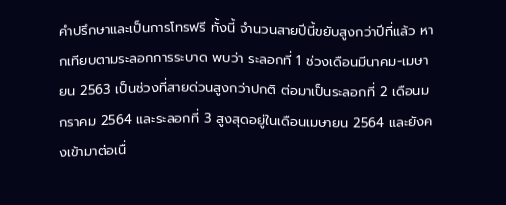คำปรึกษาและเป็นการโทรฟรี ทั้งนี้ จำนวนสายปีนี้ขยับสูงกว่าปีที่แล้ว หากเทียบตามระลอกการระบาด พบว่า ระลอกที่ 1 ช่วงเดือนมีนาคม-เมษายน 2563 เป็นช่วงที่สายด่วนสูงกว่าปกติ ต่อมาเป็นระลอกที่ 2 เดือนมกราคม 2564 และระลอกที่ 3 สูงสุดอยู่ในเดือนเมษายน 2564 และยังคงเข้ามาต่อเนื่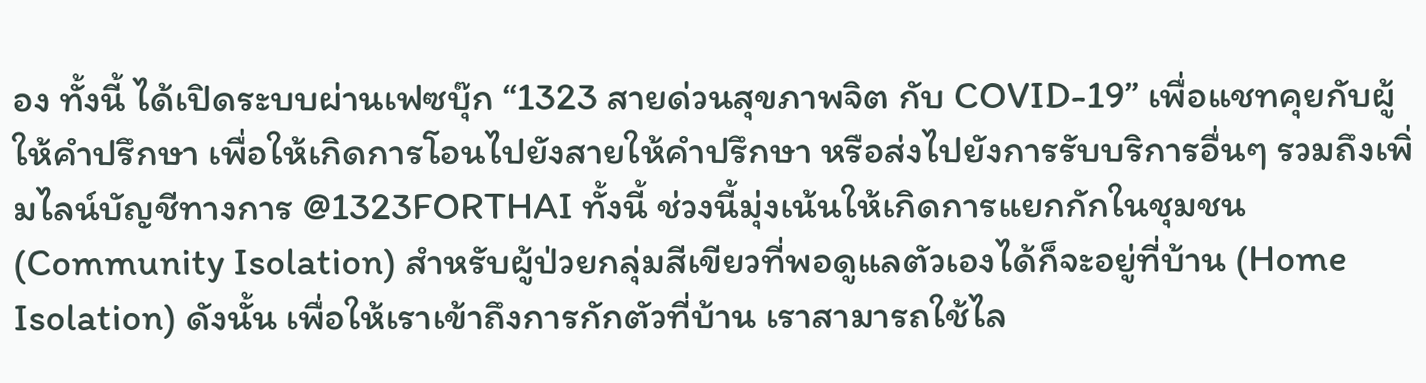อง ทั้งนี้ ได้เปิดระบบผ่านเฟซบุ๊ก “1323 สายด่วนสุขภาพจิต กับ COVID-19” เพื่อแชทคุยกับผู้ให้คำปรึกษา เพื่อให้เกิดการโอนไปยังสายให้คำปรึกษา หรือส่งไปยังการรับบริการอื่นๆ รวมถึงเพิ่มไลน์บัญชีทางการ @1323FORTHAI ทั้งนี้ ช่วงนี้มุ่งเน้นให้เกิดการแยกกักในชุมชน (Community Isolation) สำหรับผู้ป่วยกลุ่มสีเขียวที่พอดูแลตัวเองได้ก็จะอยู่ที่บ้าน (Home Isolation) ดังนั้น เพื่อให้เราเข้าถึงการกักตัวที่บ้าน เราสามารถใช้ไล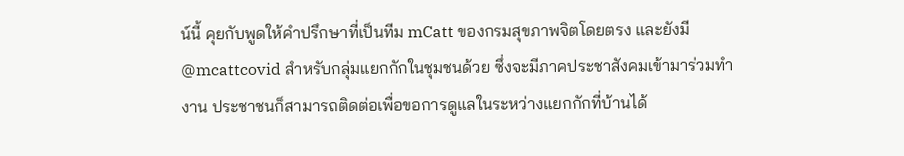น์นี้ คุยกับพูดให้คำปรึกษาที่เป็นทีม mCatt ของกรมสุขภาพจิตโดยตรง และยังมี @mcattcovid สำหรับกลุ่มแยกกักในชุมชนด้วย ซึ่งจะมีภาคประชาสังคมเข้ามาร่วมทำงาน ประชาชนก็สามารถติดต่อเพื่อขอการดูแลในระหว่างแยกกักที่บ้านได้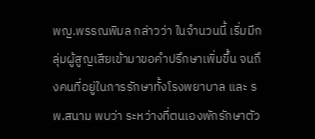พญ.พรรณพิมล กล่าวว่า ในจำนวนนี้ เริ่มมีกลุ่มผู้สูญเสียเข้ามาขอคำปรึกษาเพิ่มขึ้น จนถึงคนที่อยู่ในการรักษาทั้งโรงพยาบาล และ รพ.สนาม พบว่า ระหว่างที่ตนเองพักรักษาตัว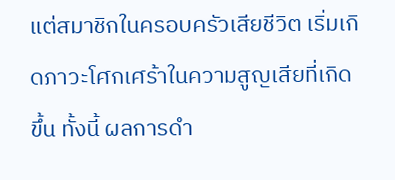แต่สมาชิกในครอบครัวเสียชีวิต เริ่มเกิดภาวะโศกเศร้าในความสูญเสียที่เกิดขึ้น ทั้งนี้ ผลการดำ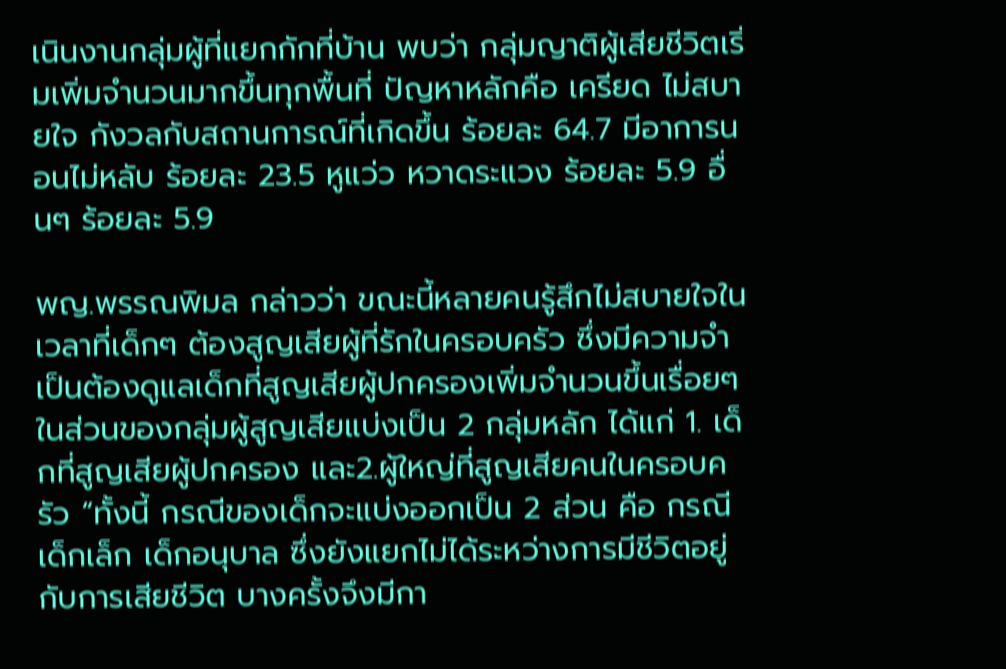เนินงานกลุ่มผู้ที่แยกกักที่บ้าน พบว่า กลุ่มญาติผู้เสียชีวิตเริ่มเพิ่มจำนวนมากขึ้นทุกพื้นที่ ปัญหาหลักคือ เครียด ไม่สบายใจ กังวลกับสถานการณ์ที่เกิดขึ้น ร้อยละ 64.7 มีอาการนอนไม่หลับ ร้อยละ 23.5 หูแว่ว หวาดระแวง ร้อยละ 5.9 อื่นๆ ร้อยละ 5.9

พญ.พรรณพิมล กล่าวว่า ขณะนี้หลายคนรู้สึกไม่สบายใจในเวลาที่เด็กๆ ต้องสูญเสียผู้ที่รักในครอบครัว ซึ่งมีความจำเป็นต้องดูแลเด็กที่สูญเสียผู้ปกครองเพิ่มจำนวนขึ้นเรื่อยๆ ในส่วนของกลุ่มผู้สูญเสียแบ่งเป็น 2 กลุ่มหลัก ได้แก่ 1. เด็กที่สูญเสียผู้ปกครอง และ2.ผู้ใหญ่ที่สูญเสียคนในครอบครัว “ทั้งนี้ กรณีของเด็กจะแบ่งออกเป็น 2 ส่วน คือ กรณีเด็กเล็ก เด็กอนุบาล ซึ่งยังแยกไม่ได้ระหว่างการมีชีวิตอยู่กับการเสียชีวิต บางครั้งจึงมีกา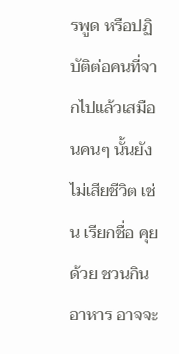รพูด หรือปฏิบัติต่อคนที่จากไปแล้วเสมือนคนๆ นั้นยังไม่เสียชีวิต เช่น เรียกชื่อ คุยด้วย ชวนกินอาหาร อาจจะ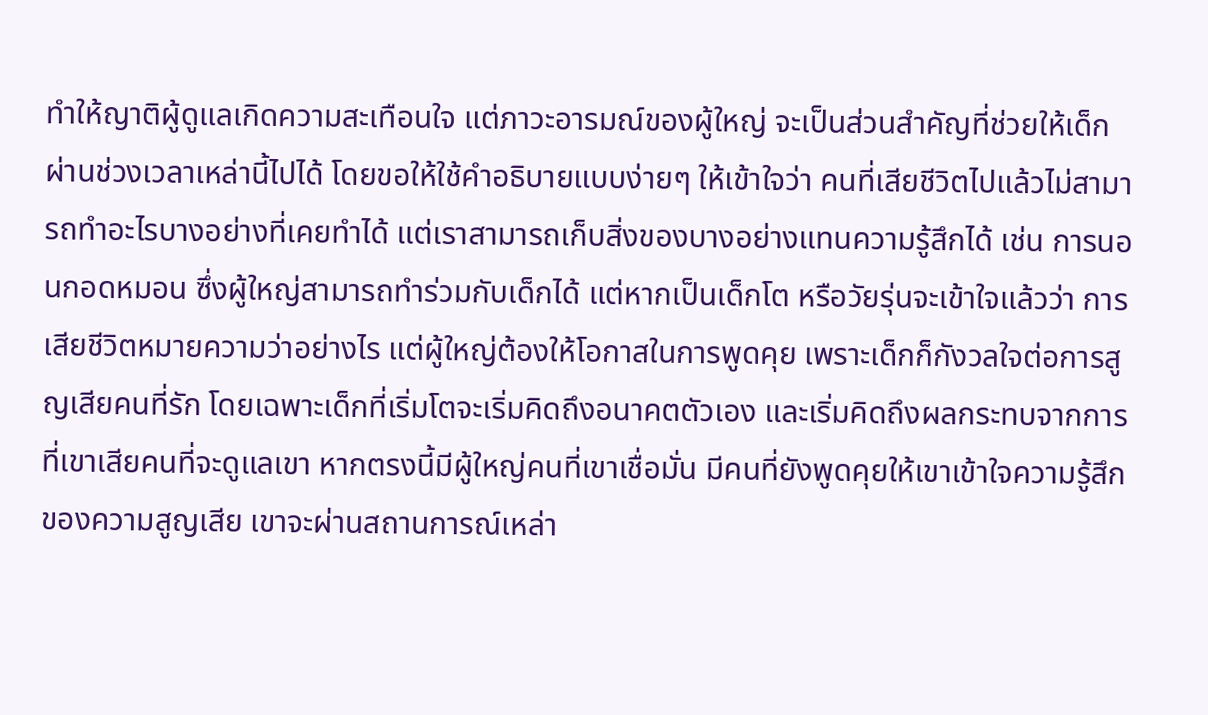ทำให้ญาติผู้ดูแลเกิดความสะเทือนใจ แต่ภาวะอารมณ์ของผู้ใหญ่ จะเป็นส่วนสำคัญที่ช่วยให้เด็กผ่านช่วงเวลาเหล่านี้ไปได้ โดยขอให้ใช้คำอธิบายแบบง่ายๆ ให้เข้าใจว่า คนที่เสียชีวิตไปแล้วไม่สามารถทำอะไรบางอย่างที่เคยทำได้ แต่เราสามารถเก็บสิ่งของบางอย่างแทนความรู้สึกได้ เช่น การนอนกอดหมอน ซึ่งผู้ใหญ่สามารถทำร่วมกับเด็กได้ แต่หากเป็นเด็กโต หรือวัยรุ่นจะเข้าใจแล้วว่า การเสียชีวิตหมายความว่าอย่างไร แต่ผู้ใหญ่ต้องให้โอกาสในการพูดคุย เพราะเด็กก็กังวลใจต่อการสูญเสียคนที่รัก โดยเฉพาะเด็กที่เริ่มโตจะเริ่มคิดถึงอนาคตตัวเอง และเริ่มคิดถึงผลกระทบจากการที่เขาเสียคนที่จะดูแลเขา หากตรงนี้มีผู้ใหญ่คนที่เขาเชื่อมั่น มีคนที่ยังพูดคุยให้เขาเข้าใจความรู้สึกของความสูญเสีย เขาจะผ่านสถานการณ์เหล่า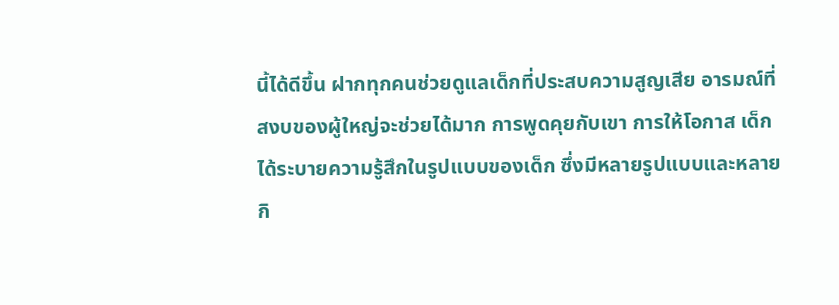นี้ได้ดีขึ้น ฝากทุกคนช่วยดูแลเด็กที่ประสบความสูญเสีย อารมณ์ที่สงบของผู้ใหญ่จะช่วยได้มาก การพูดคุยกับเขา การให้โอกาส เด็กได้ระบายความรู้สึกในรูปแบบของเด็ก ซึ่งมีหลายรูปแบบและหลายกิ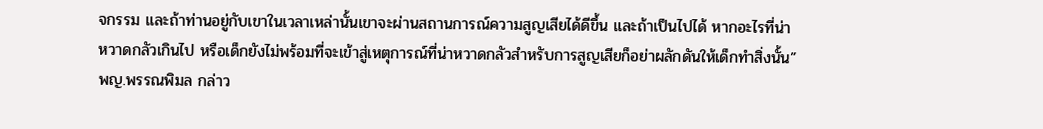จกรรม และถ้าท่านอยู่กับเขาในเวลาเหล่านั้นเขาจะผ่านสถานการณ์ความสูญเสียได้ดีขึ้น และถ้าเป็นไปได้ หากอะไรที่น่าหวาดกลัวเกินไป หรือเด็กยังไม่พร้อมที่จะเข้าสู่เหตุการณ์ที่น่าหวาดกลัวสำหรับการสูญเสียก็อย่าผลักดันให้เด็กทำสิ่งนั้น” พญ.พรรณพิมล กล่าว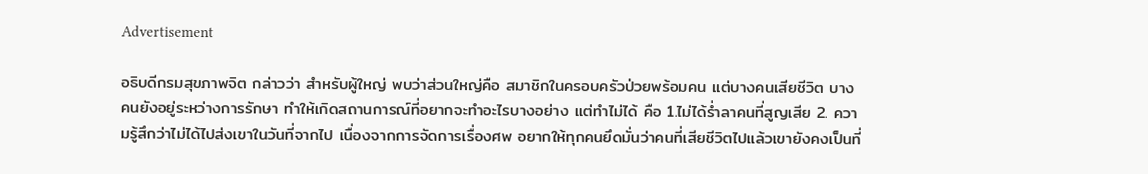Advertisement

อธิบดีกรมสุขภาพจิต กล่าวว่า สำหรับผู้ใหญ่ พบว่าส่วนใหญ่คือ สมาชิกในครอบครัวป่วยพร้อมคน แต่บางคนเสียชีวิต บางคนยังอยู่ระหว่างการรักษา ทำให้เกิดสถานการณ์ที่อยากจะทำอะไรบางอย่าง แต่ทำไม่ได้ คือ 1.ไม่ได้ร่ำลาคนที่สูญเสีย 2. ความรู้สึกว่าไม่ได้ไปส่งเขาในวันที่จากไป เนื่องจากการจัดการเรื่องศพ อยากให้ทุกคนยึดมั่นว่าคนที่เสียชีวิตไปแล้วเขายังคงเป็นที่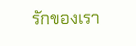รักของเรา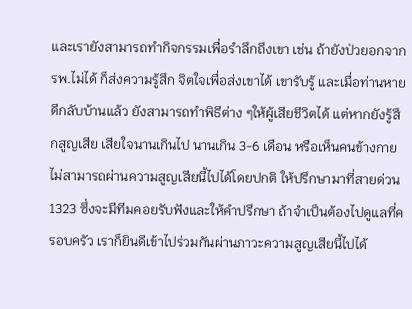และเรายังสามารถทำกิจกรรมเพื่อรำลึกถึงเขา เช่น ถ้ายังป่วยอกจากรพ.ไม่ได้ ก็ส่งความรู้สึก จิตใจเพื่อส่งเขาได้ เขารับรู้ และเมื่อท่านหายดีกลับบ้านแล้ว ยังสามารถทำพิธีต่าง ๆให้ผู้เสียชีวิตได้ แต่หากยังรู้สึกสูญเสีย เสียใจนานเกินไป นานเกิน 3-6 เดือน หรือเห็นคนข้างกายไม่สามารถผ่านความสูญเสียนี้ไปได้โดยปกติ ให้ปรึกษามาที่สายด่วน 1323 ซึ่งจะมีทีมคอยรับฟังและให้คำปรึกษา ถ้าจำเป็นต้องไปดูแลที่ครอบครัว เราก็ยินดีเข้าไปร่วมกันผ่านภาวะความสูญเสียนี้ไปได้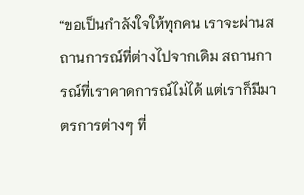“ขอเป็นกำลังใจให้ทุกคน เราจะผ่านสถานการณ์ที่ต่างไปจากเดิม สถานการณ์ที่เราคาดการณ์ไม่ได้ แต่เราก็มีมาตรการต่างๆ ที่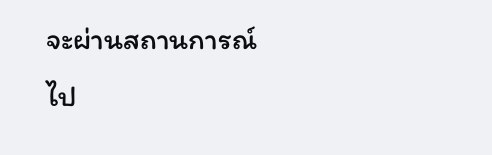จะผ่านสถานการณ์ไป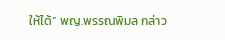ให้ได้” พญ.พรรณพิมล กล่าว